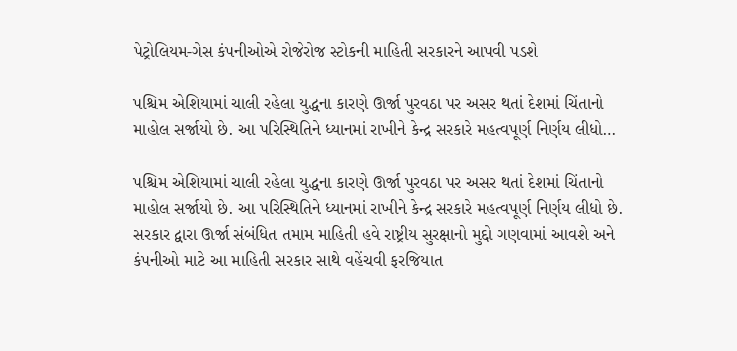પેટ્રોલિયમ-ગેસ કંપનીઓએ રોજેરોજ સ્ટોકની માહિતી સરકારને આપવી પડશે

પશ્ચિમ એશિયામાં ચાલી રહેલા યુદ્ધના કારણે ઊર્જા પુરવઠા પર અસર થતાં દેશમાં ચિંતાનો માહોલ સર્જાયો છે. આ પરિસ્થિતિને ધ્યાનમાં રાખીને કેન્દ્ર સરકારે મહત્વપૂર્ણ નિર્ણય લીધો…

પશ્ચિમ એશિયામાં ચાલી રહેલા યુદ્ધના કારણે ઊર્જા પુરવઠા પર અસર થતાં દેશમાં ચિંતાનો માહોલ સર્જાયો છે. આ પરિસ્થિતિને ધ્યાનમાં રાખીને કેન્દ્ર સરકારે મહત્વપૂર્ણ નિર્ણય લીધો છે. સરકાર દ્વારા ઊર્જા સંબંધિત તમામ માહિતી હવે રાષ્ટ્રીય સુરક્ષાનો મુદ્દો ગણવામાં આવશે અને કંપનીઓ માટે આ માહિતી સરકાર સાથે વહેંચવી ફરજિયાત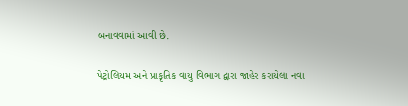બનાવવામાં આવી છે.

પેટ્રોલિયમ અને પ્રાકૃતિક વાયુ વિભાગ દ્વારા જાહેર કરાયેલા નવા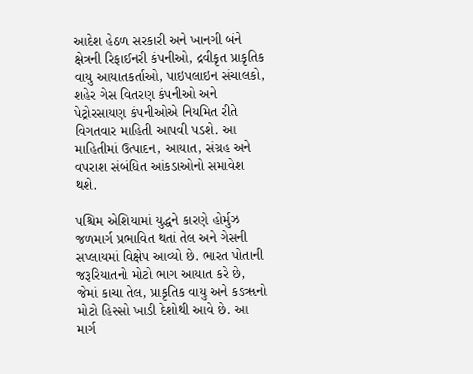આદેશ હેઠળ સરકારી અને ખાનગી બંને ક્ષેત્રની રિફાઈનરી કંપનીઓ, દ્રવીકૃત પ્રાકૃતિક વાયુ આયાતકર્તાઓ, પાઇપલાઇન સંચાલકો, શહેર ગેસ વિતરણ કંપનીઓ અને પેટ્રોરસાયણ કંપનીઓએ નિયમિત રીતે વિગતવાર માહિતી આપવી પડશે. આ માહિતીમાં ઉત્પાદન, આયાત, સંગ્રહ અને વપરાશ સંબંધિત આંકડાઓનો સમાવેશ થશે.

પશ્ચિમ એશિયામાં યુદ્ધને કારણે હોર્મુઝ જળમાર્ગ પ્રભાવિત થતાં તેલ અને ગેસની સપ્લાયમાં વિક્ષેપ આવ્યો છે. ભારત પોતાની જરૂરિયાતનો મોટો ભાગ આયાત કરે છે, જેમાં કાચા તેલ, પ્રાકૃતિક વાયુ અને કઙૠનો મોટો હિસ્સો ખાડી દેશોથી આવે છે. આ માર્ગ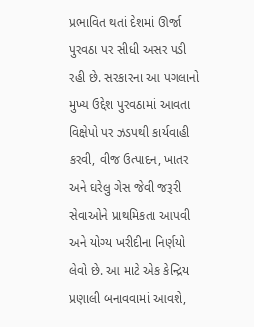પ્રભાવિત થતાં દેશમાં ઊર્જા પુરવઠા પર સીધી અસર પડી રહી છે. સરકારના આ પગલાનો મુખ્ય ઉદ્દેશ પુરવઠામાં આવતા વિક્ષેપો પર ઝડપથી કાર્યવાહી કરવી, વીજ ઉત્પાદન, ખાતર અને ઘરેલુ ગેસ જેવી જરૂરી સેવાઓને પ્રાથમિકતા આપવી અને યોગ્ય ખરીદીના નિર્ણયો લેવો છે. આ માટે એક કેન્દ્રિય પ્રણાલી બનાવવામાં આવશે,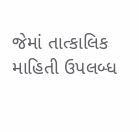જેમાં તાત્કાલિક માહિતી ઉપલબ્ધ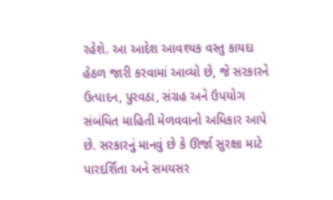રહેશે. આ આદેશ આવશ્યક વસ્તુ કાયદા હેઠળ જારી કરવામાં આવ્યો છે, જે સરકારને ઉત્પાદન, પુરવઠા, સંગ્રહ અને ઉપયોગ સંબંધિત માહિતી મેળવવાનો અધિકાર આપે છે. સરકારનું માનવું છે કે ઊર્જા સુરક્ષા માટે પારદર્શિતા અને સમયસર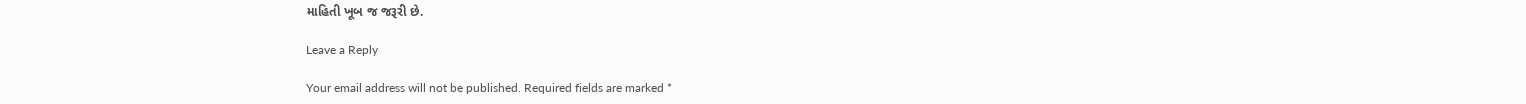માહિતી ખૂબ જ જરૂરી છે.

Leave a Reply

Your email address will not be published. Required fields are marked *